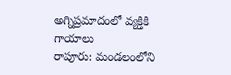అగ్నిప్రమాదంలో వ్యక్తికి గాయాలు
రాపూరు: మండలంలోని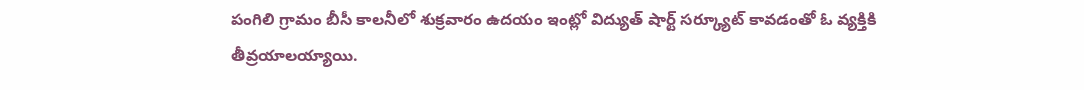పంగిలి గ్రామం బీసీ కాలనీలో శుక్రవారం ఉదయం ఇంట్లో విద్యుత్ షార్ట్ సర్క్యూట్ కావడంతో ఓ వ్యక్తికి తీవ్రయాలయ్యాయి.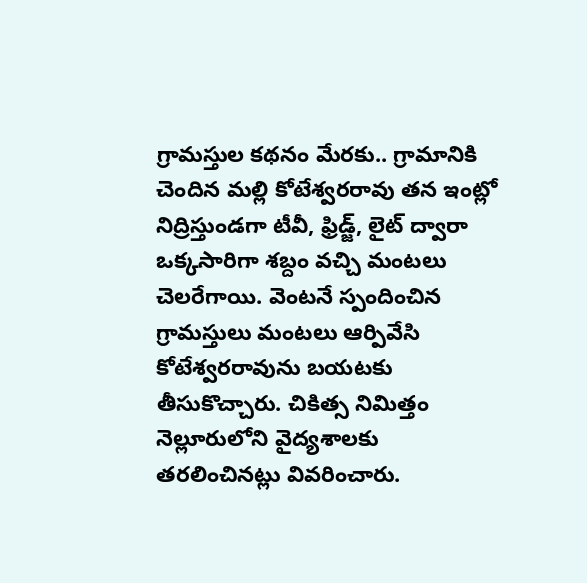గ్రామస్తుల కథనం మేరకు.. గ్రామానికి చెందిన మల్లి కోటేశ్వరరావు తన ఇంట్లో నిద్రిస్తుండగా టీవీ, ఫ్రిడ్జ్, లైట్ ద్వారా ఒక్కసారిగా శబ్దం వచ్చి మంటలు చెలరేగాయి. వెంటనే స్పందించిన గ్రామస్తులు మంటలు ఆర్పివేసి కోటేశ్వరరావును బయటకు తీసుకొచ్చారు. చికిత్స నిమిత్తం నెల్లూరులోని వైద్యశాలకు తరలించినట్లు వివరించారు.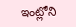ఇంట్లోని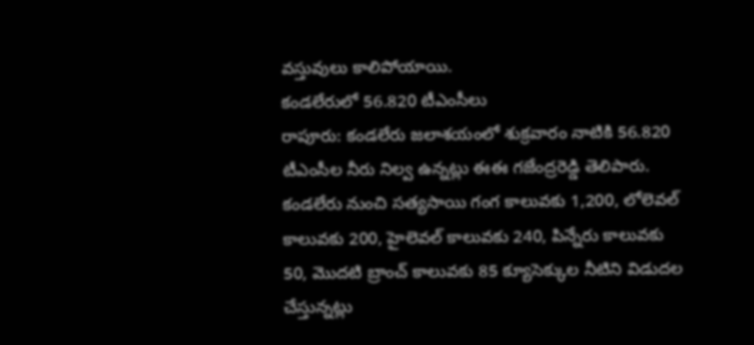వస్తువులు కాలిపోయాయి.
కండలేరులో 56.820 టీఎంసీలు
రాపూరు: కండలేరు జలాశయంలో శుక్రవారం నాటికి 56.820 టీఎంసీల నీరు నిల్వ ఉన్నట్లు ఈఈ గజేంద్రరెడ్డి తెలిపారు. కండలేరు నుంచి సత్యసాయి గంగ కాలువకు 1,200, లోలెవల్ కాలువకు 200, హైలెవల్ కాలువకు 240, పిన్నేరు కాలువకు 50, మొదటి బ్రాంచ్ కాలువకు 85 క్యూసెక్కుల నీటిని విడుదల చేస్తున్నట్లు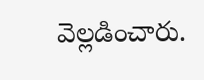వెల్లడించారు.